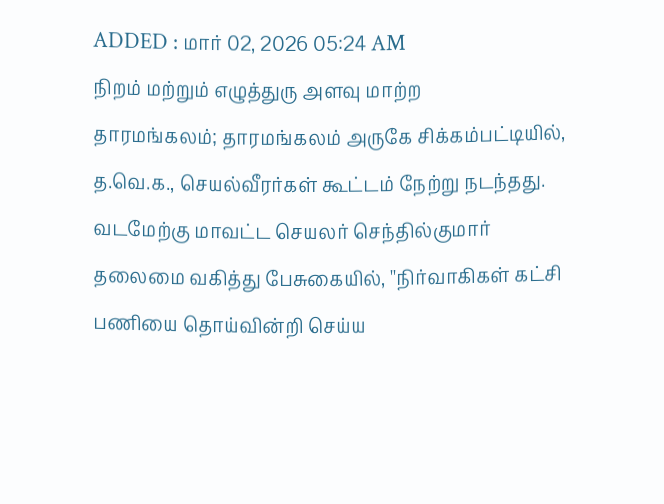ADDED : மார் 02, 2026 05:24 AM
நிறம் மற்றும் எழுத்துரு அளவு மாற்ற
தாரமங்கலம்; தாரமங்கலம் அருகே சிக்கம்பட்டியில், த.வெ.க., செயல்வீரர்கள் கூட்டம் நேற்று நடந்தது.
வடமேற்கு மாவட்ட செயலர் செந்தில்குமார் தலைமை வகித்து பேசுகையில், ''நிர்வாகிகள் கட்சி பணியை தொய்வின்றி செய்ய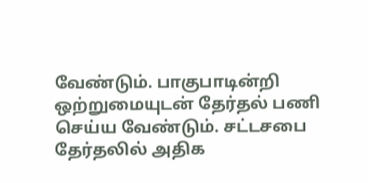வேண்டும். பாகுபாடின்றி ஒற்றுமையுடன் தேர்தல் பணி செய்ய வேண்டும். சட்டசபை தேர்தலில் அதிக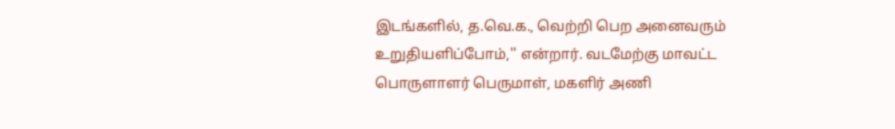இடங்களில், த.வெ.க., வெற்றி பெற அனைவரும் உறுதியளிப்போம்,'' என்றார். வடமேற்கு மாவட்ட பொருளாளர் பெருமாள், மகளிர் அணி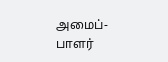அமைப்-பாளர்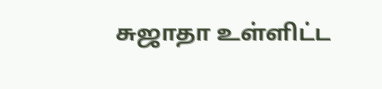சுஜாதா உள்ளிட்ட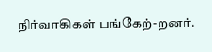நிர்வாகிகள் பங்கேற்-றனர்.